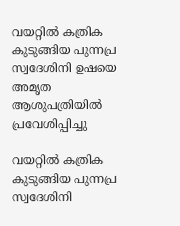വയറ്റില്‍ കത്രിക കുടുങ്ങിയ പുന്നപ്ര സ്വദേശിനി ഉഷയെ അമൃത ആശുപത്രിയില്‍ പ്രവേശിപ്പിച്ചു

വയറ്റില്‍ കത്രിക കുടുങ്ങിയ പുന്നപ്ര സ്വദേശിനി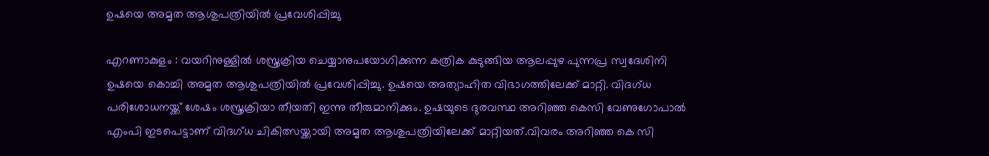ഉഷയെ അമൃത ആശുപത്രിയില്‍ പ്രവേശിപ്പിച്ചു

എറണാകുളം : വയറിനുള്ളില്‍ ശസ്ത്രക്രിയ ചെയ്യാനുപയോഗിക്കുന്ന കത്രിക കുടുങ്ങിയ ആലപ്പുഴ പുന്നപ്ര സ്വദേശിനി ഉഷയെ കൊച്ചി അമൃത ആശുപത്രിയില്‍ പ്രവേശിപ്പിച്ചു. ഉഷയെ അത്യാഹിത വിഭാഗത്തിലേക്ക് മാറ്റി. വിദഗ്ധ പരിശോധനയ്ക്ക് ശേഷം ശസ്ത്രക്രിയാ തീയതി ഇന്നു തീരുമാനിക്കും. ഉഷയുടെ ദുരവസ്ഥ അറിഞ്ഞ കെസി വേണുഗോപാല്‍ എംപി ഇടപെട്ടാണ് വിദഗ്ധ ചികിത്സയ്ക്കായി അമൃത ആശുപത്രിയിലേക്ക് മാറ്റിയത്.വിവരം അറിഞ്ഞ കെ സി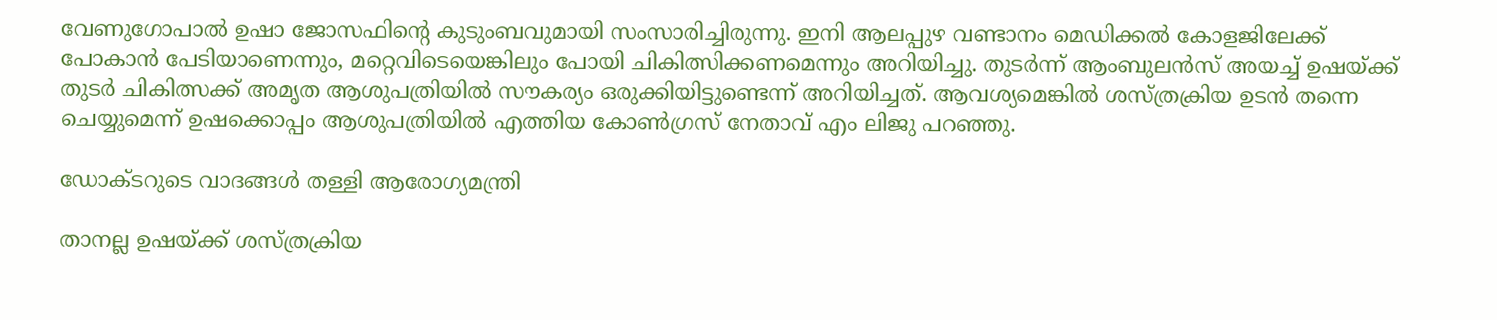വേണുഗോപാല്‍ ഉഷാ ജോസഫിന്റെ കുടുംബവുമായി സംസാരിച്ചിരുന്നു. ഇനി ആലപ്പുഴ വണ്ടാനം മെഡിക്കല്‍ കോളജിലേക്ക് പോകാന്‍ പേടിയാണെന്നും, മറ്റെവിടെയെങ്കിലും പോയി ചികിത്സിക്കണമെന്നും അറിയിച്ചു. തുടര്‍ന്ന് ആംബുലന്‍സ് അയച്ച് ഉഷയ്ക്ക് തുടര്‍ ചികിത്സക്ക് അമൃത ആശുപത്രിയില്‍ സൗകര്യം ഒരുക്കിയിട്ടുണ്ടെന്ന് അറിയിച്ചത്. ആവശ്യമെങ്കില്‍ ശസ്ത്രക്രിയ ഉടന്‍ തന്നെ ചെയ്യുമെന്ന് ഉഷക്കൊപ്പം ആശുപത്രിയില്‍ എത്തിയ കോണ്‍ഗ്രസ് നേതാവ് എം ലിജു പറഞ്ഞു.

ഡോക്ടറുടെ വാദങ്ങൾ തള്ളി ആരോഗ്യമന്ത്രി

താനല്ല ഉഷയ്ക്ക് ശസ്ത്രക്രിയ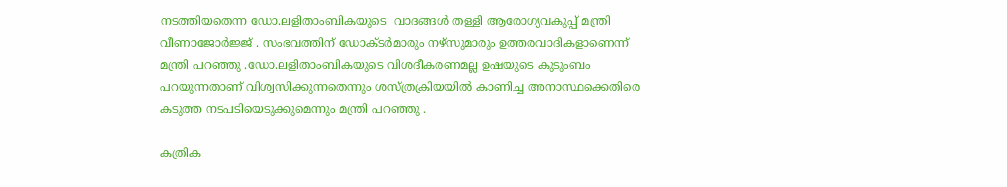നടത്തിയതെന്ന ഡോ.ലളിതാംബികയുടെ  വാദങ്ങൾ തള്ളി ആരോഗ്യവകുപ്പ് മന്ത്രി വീണാജോർജ്ജ് . സംഭവത്തിന് ഡോക്ടർമാരും നഴ്‌സുമാരും ഉത്തരവാദികളാണെന്ന് മന്ത്രി പറഞ്ഞു .ഡോ.ലളിതാംബികയുടെ വിശദീകരണമല്ല ഉഷയുടെ കുടുംബം പറയുന്നതാണ് വിശ്വസിക്കുന്നതെന്നും ശസ്ത്രക്രിയയിൽ കാണിച്ച അനാസ്ഥക്കെതിരെ കടുത്ത നടപടിയെടുക്കുമെന്നും മന്ത്രി പറഞ്ഞു .

കത്രിക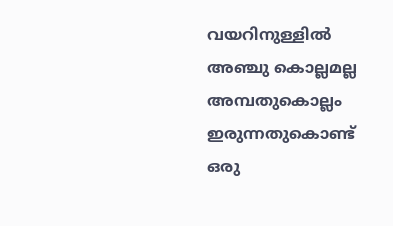വയറിനുള്ളില്‍ അഞ്ചു കൊല്ലമല്ല അമ്പതുകൊല്ലം ഇരുന്നതുകൊണ്ട് ഒരു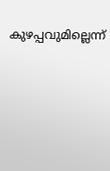കുഴപ്പവുമില്ലെന്ന്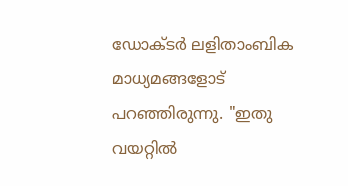ഡോക്ടര്‍ ലളിതാംബിക  മാധ്യമങ്ങളോട് പറഞ്ഞിരുന്നു. "ഇതു വയറ്റില്‍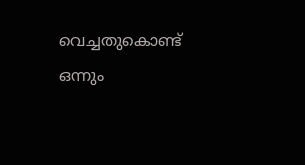വെച്ചതുകൊണ്ട് ഒന്നും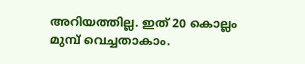അറിയത്തില്ല. ഇത് 20 കൊല്ലം മുമ്പ് വെച്ചതാകാം.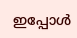ഇപ്പോള്‍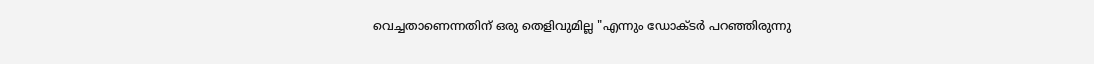വെച്ചതാണെന്നതിന് ഒരു തെളിവുമില്ല "എന്നും ഡോക്ടര്‍ പറഞ്ഞിരുന്നു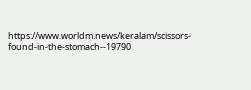https://www.worldm.news/keralam/scissors-found-in-the-stomach--19790